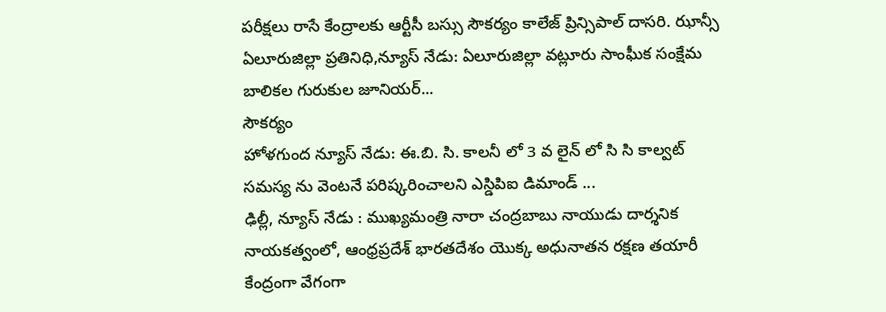పరీక్షలు రాసే కేంద్రాలకు ఆర్టీసీ బస్సు సౌకర్యం కాలేజ్ ప్రిన్సిపాల్ దాసరి. ఝాన్సీ ఏలూరుజిల్లా ప్రతినిధి,న్యూస్ నేడు: ఏలూరుజిల్లా వట్లూరు సాంఘీక సంక్షేమ బాలికల గురుకుల జూనియర్...
సౌకర్యం
హోళగుంద న్యూస్ నేడు: ఈ.బి. సి. కాలనీ లో 3 వ లైన్ లో సి సి కాల్వట్ సమస్య ను వెంటనే పరిష్కరించాలని ఎస్డిపిఐ డిమాండ్ ...
ఢిల్లీ, న్యూస్ నేడు : ముఖ్యమంత్రి నారా చంద్రబాబు నాయుడు దార్శనిక నాయకత్వంలో, ఆంధ్రప్రదేశ్ భారతదేశం యొక్క అధునాతన రక్షణ తయారీ కేంద్రంగా వేగంగా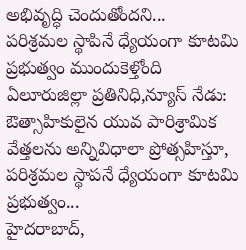అభివృద్ధి చెందుతోందని...
పరిశ్రమల స్థాపినే ధ్యేయంగా కూటమి ప్రభుత్వం ముందుకెళ్తోంది ఏలూరుజిల్లా ప్రతినిధి,న్యూస్ నేడు: ఔత్సాహికులైన యువ పారిశ్రామిక వేత్తలను అన్నివిధాలా ప్రోత్సహిస్తూ, పరిశ్రమల స్థాపనే ధ్యేయంగా కూటమి ప్రభుత్వం...
హైదరాబాద్,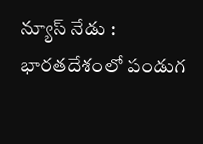న్యూస్ నేడు : భారతదేశంలో పండుగ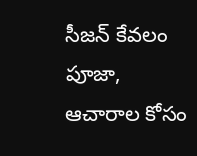సీజన్ కేవలం పూజా, ఆచారాల కోసం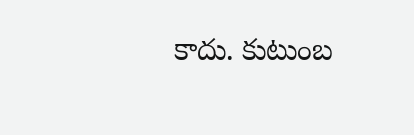కాదు. కుటుంబ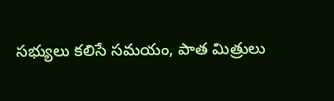సభ్యులు కలిసే సమయం, పాత మిత్రులు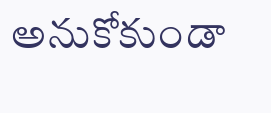అనుకోకుండా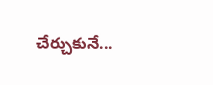చేర్చుకునే...